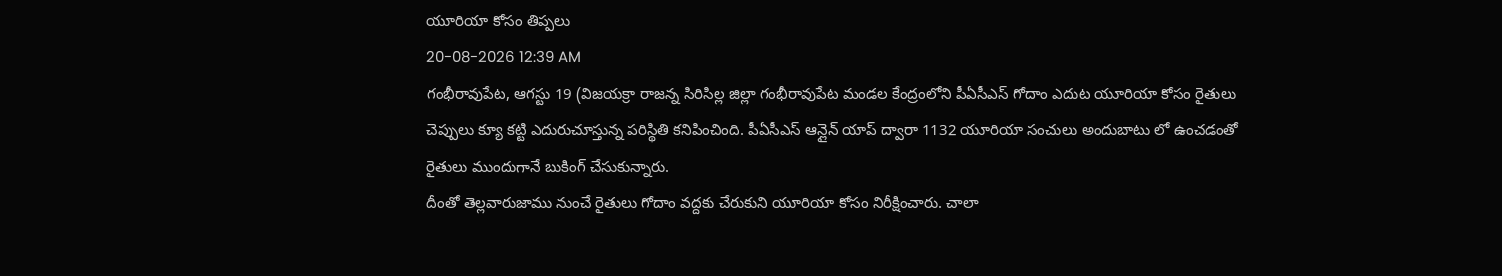యూరియా కోసం తిప్పలు
20-08-2026 12:39 AM
గంభీరావుపేట, ఆగస్టు 19 (విజయక్రా రాజన్న సిరిసిల్ల జిల్లా గంభీరావుపేట మండల కేంద్రంలోని పీఏసీఎస్ గోదాం ఎదుట యూరియా కోసం రైతులు చెప్పులు క్యూ కట్టి ఎదురుచూస్తున్న పరిస్థితి కనిపించింది. పీఏసీఎస్ ఆన్లైన్ యాప్ ద్వారా 1132 యూరియా సంచులు అందుబాటు లో ఉంచడంతో రైతులు ముందుగానే బుకింగ్ చేసుకున్నారు.
దీంతో తెల్లవారుజాము నుంచే రైతులు గోదాం వద్దకు చేరుకుని యూరియా కోసం నిరీక్షించారు. చాలా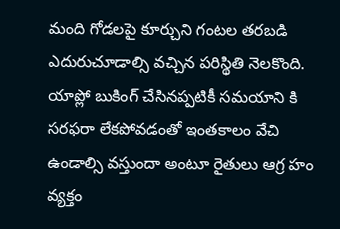మంది గోడలపై కూర్చుని గంటల తరబడి ఎదురుచూడాల్సి వచ్చిన పరిస్థితి నెలకొంది. యాప్లో బుకింగ్ చేసినప్పటికీ సమయాని కి సరఫరా లేకపోవడంతో ఇంతకాలం వేచి ఉండాల్సి వస్తుందా అంటూ రైతులు ఆగ్ర హం వ్యక్తం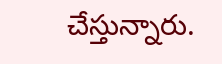చేస్తున్నారు.